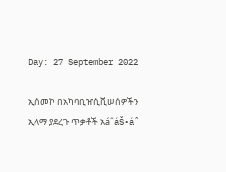Day: 27 September 2022

ኢሰመኮ በአካባቢዠሲቪሠሰዎችን ኢላማ ያደረጉ ጥቃቶች አáˆáŠ•áˆ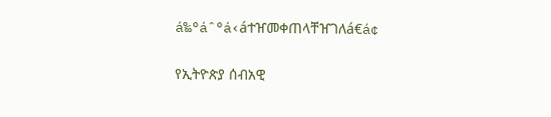á‰°áˆ°á‹áተዠመቀጠላቸዠገለá€á¢

የኢትዮጵያ ሰብአዊ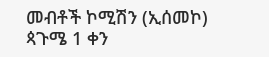መብቶች ኮሚሽን (ኢሰመኮ) ጳጉሜ 1 ቀን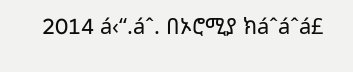2014 á‹“.áˆ. በኦሮሚያ ክáˆáˆá£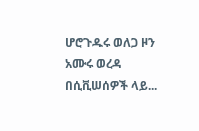ሆሮጉዱሩ ወለጋ ዞን አሙሩ ወረዳ በሲቪሠሰዎች ላይ...